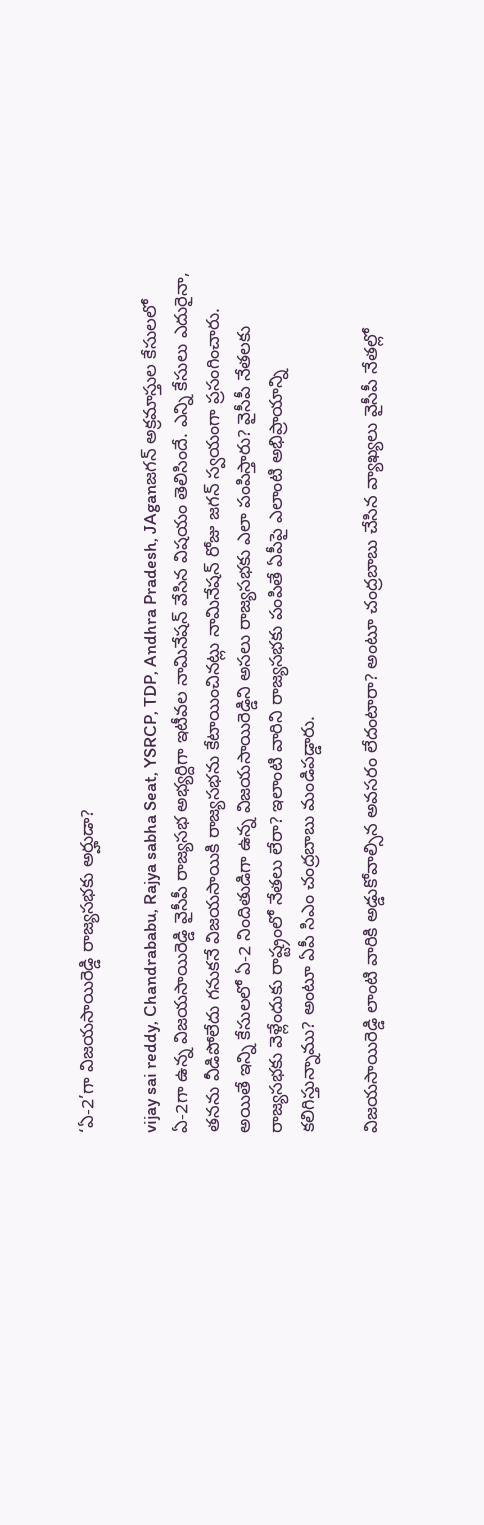‘ఏ-2’గా విజయసాయిరెడ్డి రాజ్యసభకు అర్హుడా?

vijay sai reddy, Chandrababu, Rajya sabha Seat, YSRCP, TDP, Andhra Pradesh, JAganజగన్ అక్రమాస్తుల కేసులలో ఏ-2గా ఉన్న విజయసాయిరెడ్డి వైసీపీ రాజ్యసభ అభ్యర్దిగా ఇటీవల నామినేషన్ వేసిన విషయం తెలిసిందే. ఎన్ని కేసులు ఎదురైనా, తనను వీడిపోలేదు గనుకనే విజయసాయికి రాజ్యసభను కేటాయించినట్లు నామినేషన్ రోజు జగన్ స్వయంగా ప్రసంగించారు. అయితే ఇన్ని కేసులలో ఏ-2 నిందితుడిగా ఉన్న విజయసాయిరెడ్డిని అసలు రాజ్యసభకు ఎలా పంపిస్తారు? వైసీపీ నేతలకు రాజ్యసభకు వెళ్లేందుకు రాష్ట్రంలో నేతలు లేరా? ఇలాంటి వారిని రాజ్యసభకు పంపితే ఏపీపై ఎలాంటి అభిప్రాయాన్ని కలిగిస్తున్నాము? అంటూ ఏపీ సిఎం చంద్రబాబు మండిపడ్డారు.

విజయసాయిరెడ్డి లాంటి వారికి అడ్డుకోవాల్సిన అవసరం లేదంటారా? అంటూ చంద్రబాబు చేసిన వ్యాఖ్యలు వైసీపీ నేతల్లో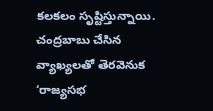కలకలం సృష్టిస్తున్నాయి. చంద్రబాబు చేసిన వ్యాఖ్యలతో తెరవెనుక ‘రాజ్యసభ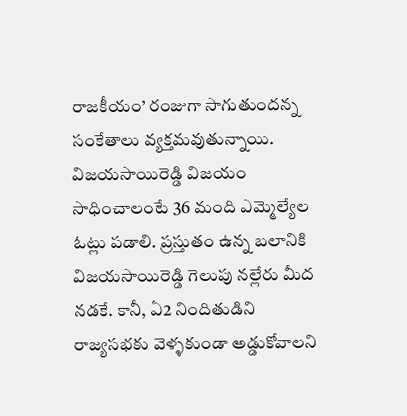రాజకీయం’ రంజుగా సాగుతుందన్న సంకేతాలు వ్యక్తమవుతున్నాయి. విజయసాయిరెడ్డి విజయం సాధించాలంటే 36 మంది ఎమ్మెల్యేల ఓట్లు పడాలి. ప్రస్తుతం ఉన్న బలానికి విజయసాయిరెడ్డి గెలుపు నల్లేరు మీద నడకే. కానీ, ఏ2 నిందితుడిని రాజ్యసభకు వెళ్ళకుండా అడ్డుకోవాలని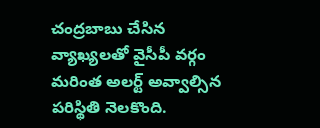చంద్రబాబు చేసిన వ్యాఖ్యలతో వైసీపీ వర్గం మరింత అలర్ట్ అవ్వాల్సిన పరిస్థితి నెలకొంది.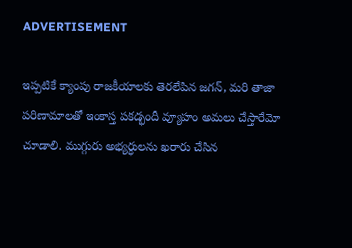ADVERTISEMENT

ఇప్పటికే క్యాంపు రాజకీయాలకు తెరలేపిన జగన్, మరి తాజా పరిణామాలతో ఇంకాస్త పకడ్భందీ వ్యూహం అమలు చేస్తారేమో చూడాలి. ముగ్గురు అభ్యర్ధులను ఖరారు చేసిన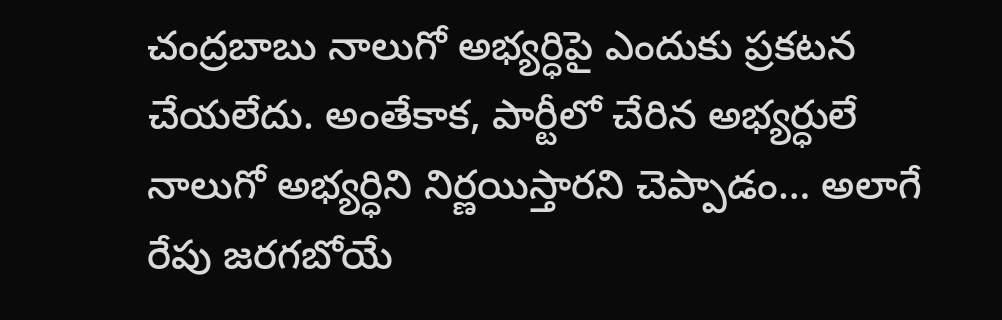చంద్రబాబు నాలుగో అభ్యర్ధిపై ఎందుకు ప్రకటన చేయలేదు. అంతేకాక, పార్టీలో చేరిన అభ్యర్ధులే నాలుగో అభ్యర్ధిని నిర్ణయిస్తారని చెప్పాడం… అలాగే రేపు జరగబోయే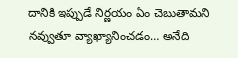దానికి ఇప్పుడే నిర్ణయం ఏం చెబుతామని నవ్వుతూ వ్యాఖ్యానించడం… అనేది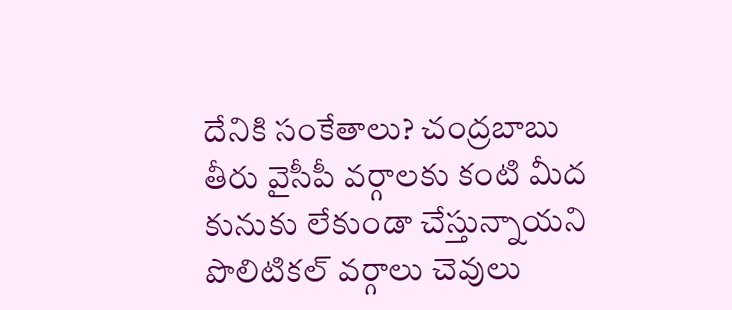దేనికి సంకేతాలు? చంద్రబాబు తీరు వైసీపీ వర్గాలకు కంటి మీద కునుకు లేకుండా చేస్తున్నాయని పొలిటికల్ వర్గాలు చెవులు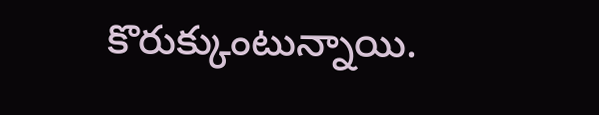కొరుక్కుంటున్నాయి.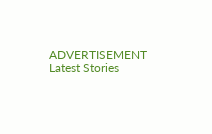ADVERTISEMENT
Latest Stories